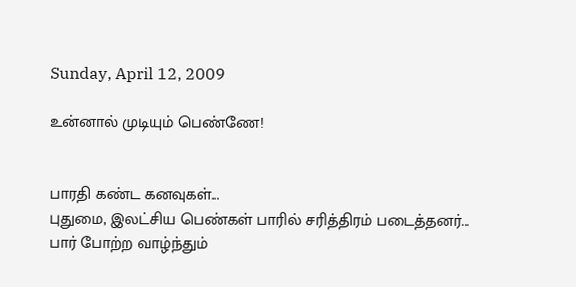Sunday, April 12, 2009

உன்னால் முடியும் பெண்ணே!


பாரதி கண்ட கனவுகள்...
புதுமை, இலட்சிய பெண்கள் பாரில் சரித்திரம் படைத்தனர்...
பார் போற்ற வாழ்ந்தும்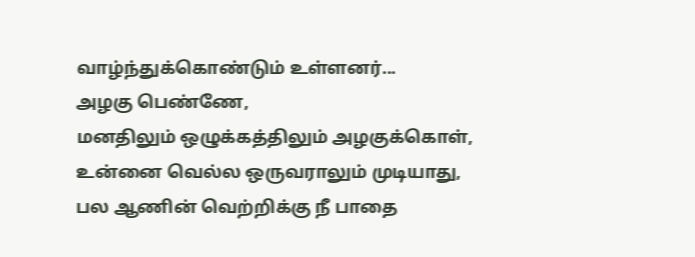வாழ்ந்துக்கொண்டும் உள்ளனர்...
அழகு பெண்ணே,
மனதிலும் ஒழுக்கத்திலும் அழகுக்கொள்,
உன்னை வெல்ல ஒருவராலும் முடியாது,
பல ஆணின் வெற்றிக்கு நீ பாதை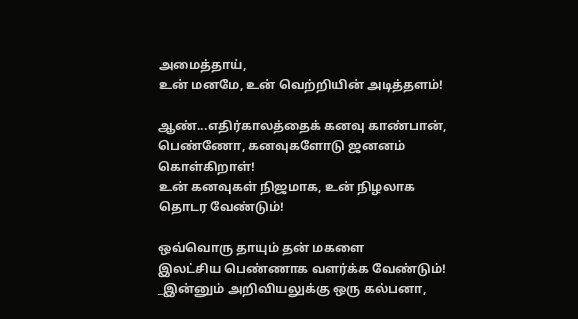அமைத்தாய்,
உன் மனமே, உன் வெற்றியின் அடித்தளம்!

ஆண்...எதிர்காலத்தைக் கனவு காண்பான்,
பெண்ணோ, கனவுகளோடு ஜனனம் கொள்கிறாள்!
உன் கனவுகள் நிஜமாக, உன் நிழலாக தொடர வேண்டும்!

ஒவ்வொரு தாயும் தன் மகளை
இலட்சிய பெண்ணாக வளர்க்க வேண்டும்!
_இன்னும் அறிவியலுக்கு ஒரு கல்பனா,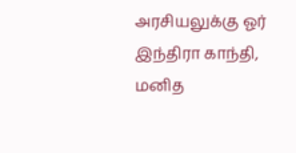அரசியலுக்கு ஓர் இந்திரா காந்தி,
மனித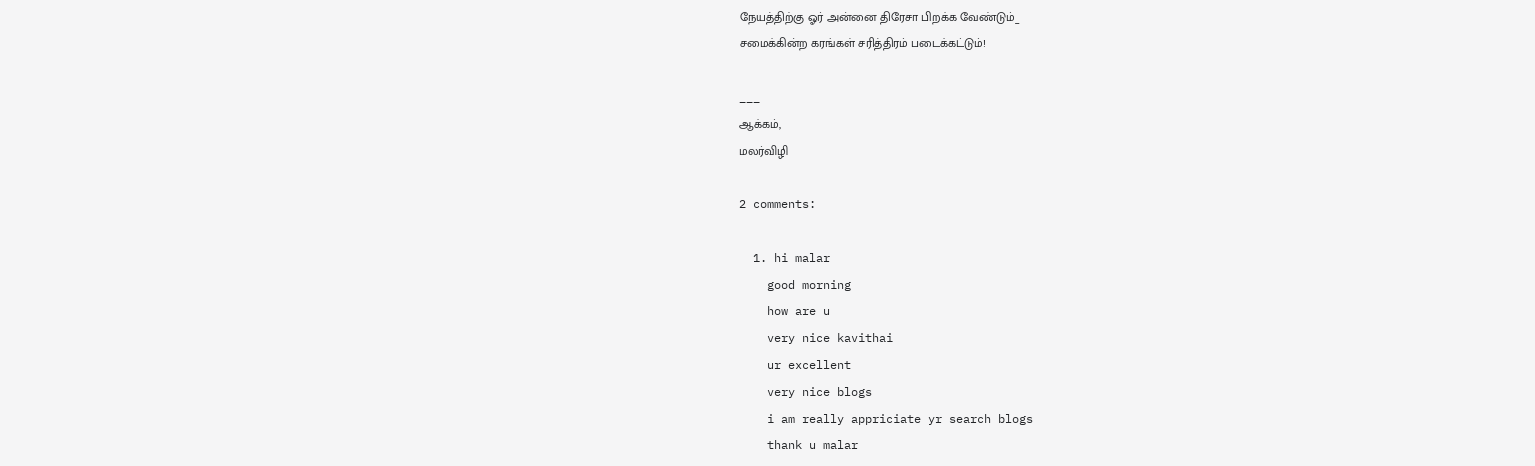நேயத்திற்கு ஓர் அன்னை திரேசா பிறக்க வேண்டும்_
சமைக்கின்ற கரங்கள் சரித்திரம் படைக்கட்டும்!

___
ஆக்கம்,
மலர்விழி

2 comments:

  1. hi malar
    good morning
    how are u
    very nice kavithai
    ur excellent
    very nice blogs
    i am really appriciate yr search blogs
    thank u malar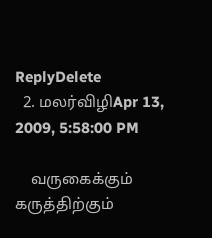ReplyDelete
  2. மலர்விழிApr 13, 2009, 5:58:00 PM

    வருகைக்கும் கருத்திற்கும்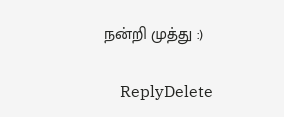நன்றி முத்து :)

    ReplyDelete